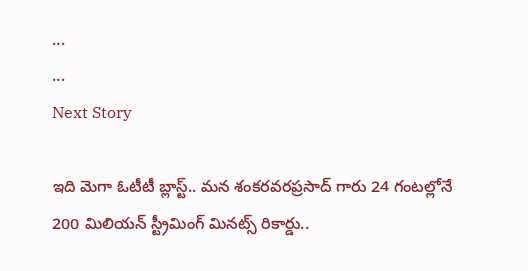...
...
Next Story

ఇది మెగా ఓటీటీ బ్లాస్ట్.. మన శంకరవరప్రసాద్ గారు 24 గంటల్లోనే 200 మిలియన్ స్ట్రీమింగ్ మినట్స్ రికార్డు..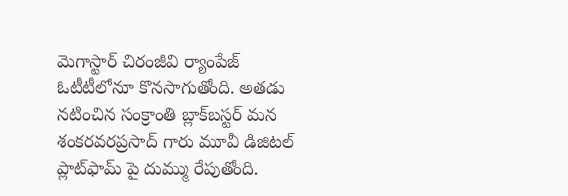మెగాస్టార్ చిరంజీవి ర్యాంపేజ్ ఓటీటీలోనూ కొనసాగుతోంది. అతడు నటించిన సంక్రాంతి బ్లాక్‌బస్టర్ మన శంకరవరప్రసాద్ గారు మూవీ డిజిటల్ ప్లాట్‌ఫామ్ పై దుమ్ము రేపుతోంది.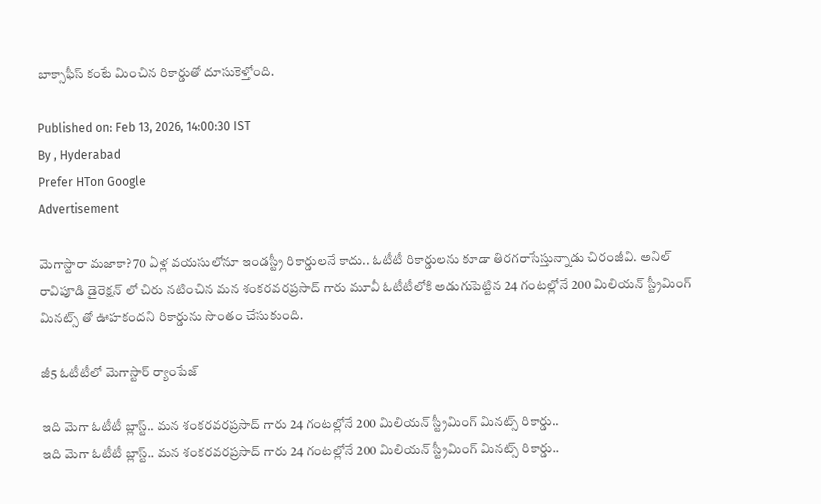బాక్సాఫీస్ కంటే మించిన రికార్డుతో దూసుకెళ్తోంది.

Published on: Feb 13, 2026, 14:00:30 IST
By , Hyderabad
Prefer HTon Google
Advertisement

మెగాస్టారా మజాకా? 70 ఏళ్ల వయసులోనూ ఇండస్ట్రీ రికార్డులనే కాదు.. ఓటీటీ రికార్డులను కూడా తిరగరాసేస్తున్నాడు చిరంజీవి. అనిల్ రావిపూడి డైరెక్షన్ లో చిరు నటించిన మన శంకరవరప్రసాద్ గారు మూవీ ఓటీటీలోకి అడుగుపెట్టిన 24 గంటల్లోనే 200 మిలియన్ స్ట్రీమింగ్ మినట్స్ తో ఊహకందని రికార్డును సొంతం చేసుకుంది.

జీ5 ఓటీటీలో మెగాస్టార్ ర్యాంపేజ్

ఇది మెగా ఓటీటీ బ్లాస్ట్.. మన శంకరవరప్రసాద్ గారు 24 గంటల్లోనే 200 మిలియన్ స్ట్రీమింగ్ మినట్స్ రికార్డు..
ఇది మెగా ఓటీటీ బ్లాస్ట్.. మన శంకరవరప్రసాద్ గారు 24 గంటల్లోనే 200 మిలియన్ స్ట్రీమింగ్ మినట్స్ రికార్డు..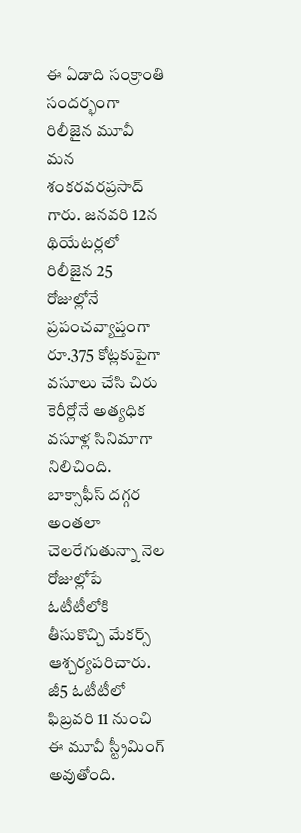ఈ ఏడాది సంక్రాంతి సందర్భంగా రిలీజైన మూవీ మన శంకరవరప్రసాద్ గారు. జనవరి 12న థియేటర్లలో రిలీజైన 25 రోజుల్లోనే ప్రపంచవ్యాప్తంగా రూ.375 కోట్లకుపైగా వసూలు చేసి చిరు కెరీర్లోనే అత్యధిక వసూళ్ల సినిమాగా నిలిచింది. బాక్సాఫీస్ దగ్గర అంతలా చెలరేగుతున్నా నెల రోజుల్లోపే ఓటీటీలోకి తీసుకొచ్చి మేకర్స్ ఆశ్చర్యపరిచారు. జీ5 ఓటీటీలో ఫిబ్రవరి 11 నుంచి ఈ మూవీ స్ట్రీమింగ్ అవుతోంది.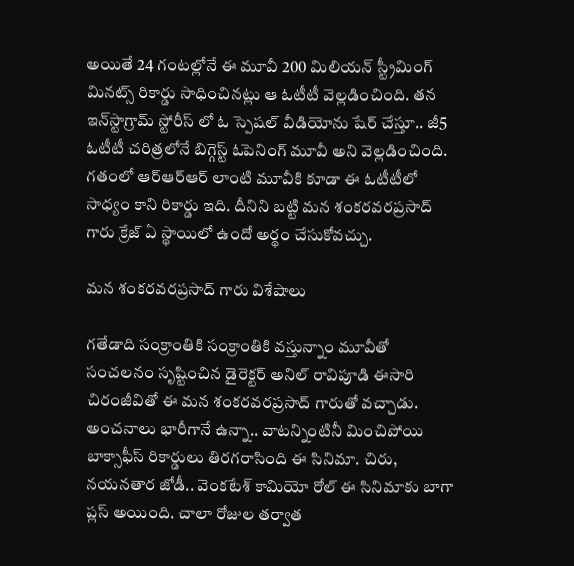అయితే 24 గంటల్లోనే ఈ మూవీ 200 మిలియన్ స్ట్రీమింగ్ మినట్స్ రికార్డు సాధించినట్లు ఆ ఓటీటీ వెల్లడించింది. తన ఇన్‌స్టాగ్రామ్ స్టోరీస్ లో ఓ స్పెషల్ వీడియోను షేర్ చేస్తూ.. జీ5 ఓటీటీ చరిత్రలోనే బిగ్గెస్ట్ ఓపెనింగ్ మూవీ అని వెల్లడించింది. గతంలో ఆర్ఆర్ఆర్ లాంటి మూవీకి కూడా ఈ ఓటీటీలో సాధ్యం కాని రికార్డు ఇది. దీనిని బట్టి మన శంకరవరప్రసాద్ గారు క్రేజ్ ఏ స్థాయిలో ఉందో అర్థం చేసుకోవచ్చు.

మన శంకరవరప్రసాద్ గారు విశేషాలు

గతేడాది సంక్రాంతికి సంక్రాంతికి వస్తున్నాం మూవీతో సంచలనం సృష్టించిన డైరెక్టర్ అనిల్ రావిపూడి ఈసారి చిరంజీవితో ఈ మన శంకరవరప్రసాద్ గారుతో వచ్చాడు. అంచనాలు భారీగానే ఉన్నా.. వాటన్నింటినీ మించిపోయి బాక్సాఫీస్ రికార్డులు తిరగరాసింది ఈ సినిమా. చిరు, నయనతార జోడీ.. వెంకటేశ్ కామియో రోల్ ఈ సినిమాకు బాగా ప్లస్ అయింది. చాలా రోజుల తర్వాత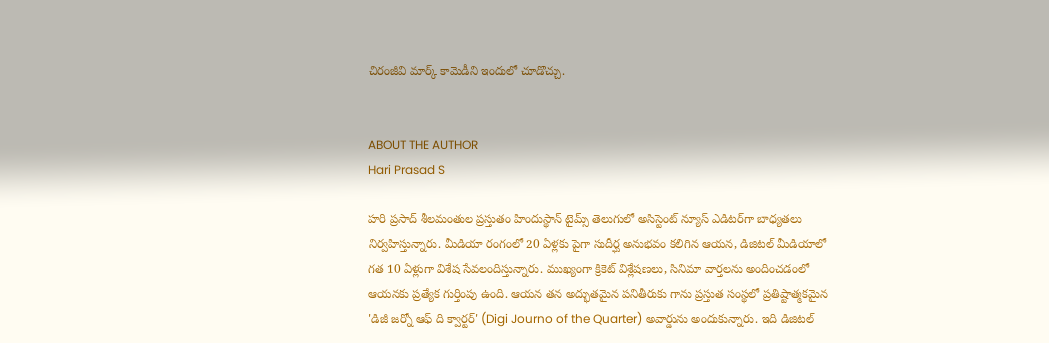చిరంజీవి మార్క్ కామెడీని ఇందులో చూడొచ్చు.


ABOUT THE AUTHOR
Hari Prasad S

హరి ప్రసాద్ శీలమంతుల ప్రస్తుతం హిందుస్థాన్ టైమ్స్ తెలుగులో అసిస్టెంట్ న్యూస్ ఎడిటర్‌గా బాధ్యతలు నిర్వహిస్తున్నారు. మీడియా రంగంలో 20 ఏళ్లకు పైగా సుదీర్ఘ అనుభవం కలిగిన ఆయన, డిజిటల్ మీడియాలో గత 10 ఏళ్లుగా విశేష సేవలందిస్తున్నారు. ముఖ్యంగా క్రికెట్ విశ్లేషణలు, సినిమా వార్తలను అందించడంలో ఆయనకు ప్రత్యేక గుర్తింపు ఉంది. ఆయన తన అద్భుతమైన పనితీరుకు గాను ప్రస్తుత సంస్థలో ప్రతిష్టాత్మకమైన 'డిజీ జర్నో ఆఫ్ ది క్వార్టర్' (Digi Journo of the Quarter) అవార్డును అందుకున్నారు. ఇది డిజిటల్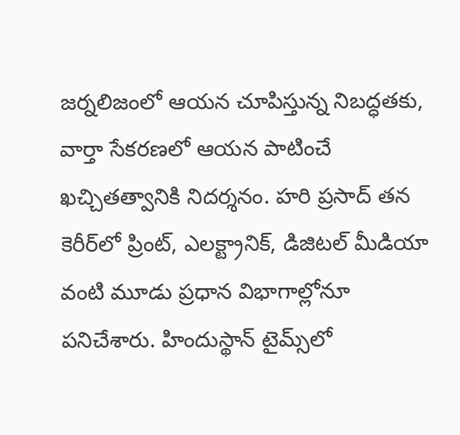జర్నలిజంలో ఆయన చూపిస్తున్న నిబద్ధతకు, వార్తా సేకరణలో ఆయన పాటించే ఖచ్చితత్వానికి నిదర్శనం. హరి ప్రసాద్ తన కెరీర్‌లో ప్రింట్, ఎలక్ట్రానిక్, డిజిటల్ మీడియా వంటి మూడు ప్రధాన విభాగాల్లోనూ పనిచేశారు. హిందుస్థాన్ టైమ్స్‌లో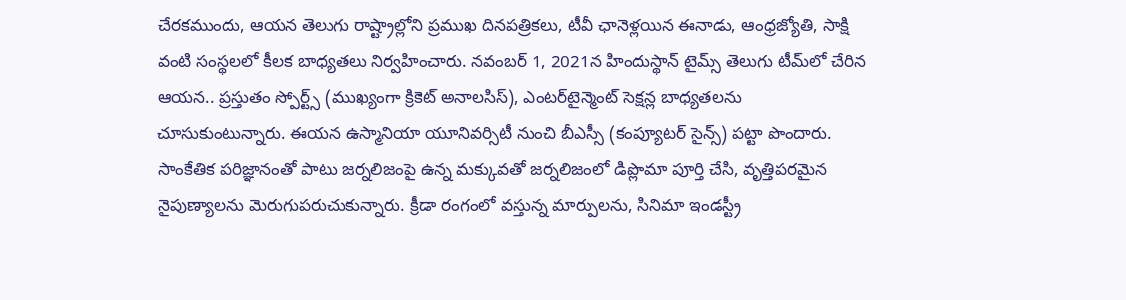చేరకముందు, ఆయన తెలుగు రాష్ట్రాల్లోని ప్రముఖ దినపత్రికలు, టీవీ ఛానెళ్లయిన ఈనాడు, ఆంధ్రజ్యోతి, సాక్షి వంటి సంస్థలలో కీలక బాధ్యతలు నిర్వహించారు. నవంబర్ 1, 2021న హిందుస్థాన్ టైమ్స్ తెలుగు టీమ్‌లో చేరిన ఆయన.. ప్రస్తుతం స్పోర్ట్స్ (ముఖ్యంగా క్రికెట్ అనాలసిస్), ఎంటర్‌టైన్మెంట్ సెక్షన్ల బాధ్యతలను చూసుకుంటున్నారు. ఈయన ఉస్మానియా యూనివర్సిటీ నుంచి బీఎస్సీ (కంప్యూటర్ సైన్స్) పట్టా పొందారు. సాంకేతిక పరిజ్ఞానంతో పాటు జర్నలిజంపై ఉన్న మక్కువతో జర్నలిజంలో డిప్లొమా పూర్తి చేసి, వృత్తిపరమైన నైపుణ్యాలను మెరుగుపరుచుకున్నారు. క్రీడా రంగంలో వస్తున్న మార్పులను, సినిమా ఇండస్ట్రీ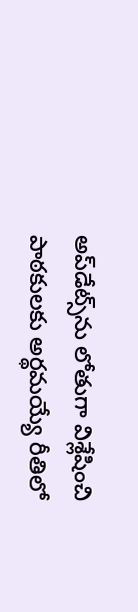అప్‌డేట్స్‌ను లోతుగా విశ్లేషించి పాఠకులకు అర్థమయ్యే రీతిలో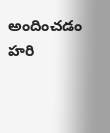అందించడం హరి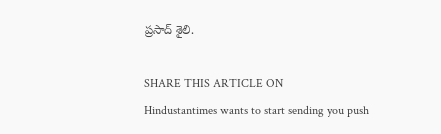ప్రసాద్ శైలి.

SHARE THIS ARTICLE ON
Hindustantimes wants to start sending you push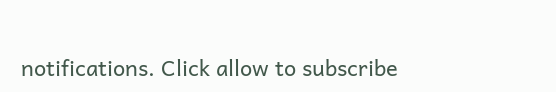notifications. Click allow to subscribe